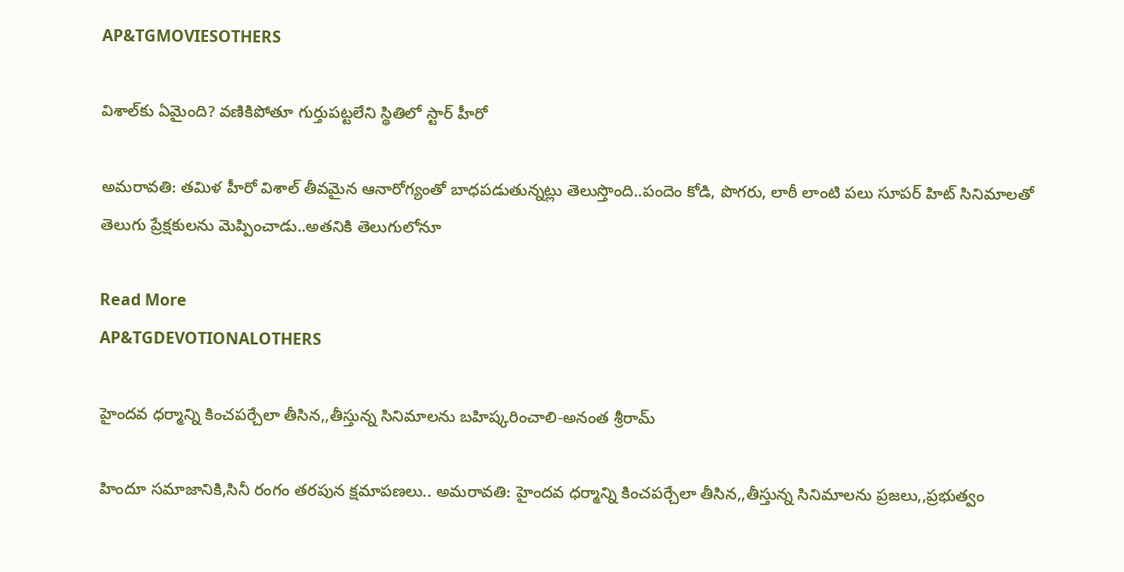AP&TGMOVIESOTHERS

విశాల్‌కు ఏమైంది? వణికిపోతూ గుర్తుపట్టలేని స్థితిలో స్టార్ హీరో

అమరావతి: తమిళ హీరో విశాల్ తీవమైన ఆనారోగ్యంతో బాధపడుతున్నట్లు తెలుస్తొంది..పందెం కోడి, పొగరు, లాఠీ లాంటి పలు సూపర్ హిట్ సినిమాలతో తెలుగు ప్రేక్షకులను మెప్పించాడు..అతనికి తెలుగులోనూ

Read More
AP&TGDEVOTIONALOTHERS

హైందవ ధర్మాన్ని కించపర్చేలా తీసిన,,తీస్తున్న సినిమాలను బహిష్కరించాలి-అనంత శ్రీరామ్

హిందూ సమాజానికి,సినీ రంగం తరపున క్షమాపణలు.. అమరావతి: హైందవ ధర్మాన్ని కించపర్చేలా తీసిన,,తీస్తున్న సినిమాలను ప్రజలు,,ప్రభుత్వం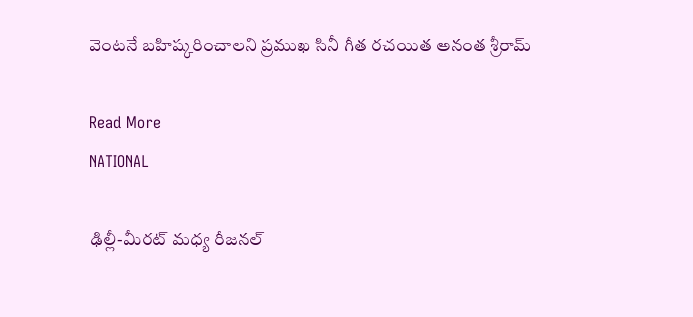వెంటనే బహిష్కరించాలని ప్రముఖ సినీ గీత రచయిత అనంత శ్రీరామ్

Read More
NATIONAL

ఢిల్లీ-మీరట్ మధ్య రీజనల్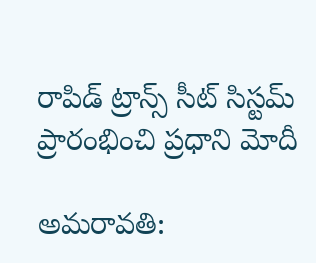రాపిడ్ ట్రాన్స్ సీట్ సిస్టమ్ ప్రారంభించి ప్రధాని మోదీ

అమరావతి: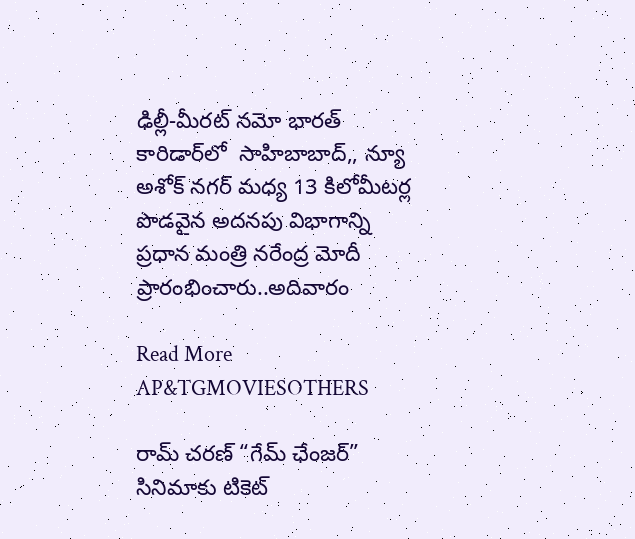ఢిల్లీ-మీరట్ నమో భారత్ కారిడార్‌లో  సాహిబాబాద్,, న్యూ అశోక్ నగర్ మధ్య 13 కిలోమీటర్ల పొడవైన అదనపు విభాగాన్ని ప్రధాన మంత్రి నరేంద్ర మోదీ ప్రారంభించారు..అదివారం

Read More
AP&TGMOVIESOTHERS

రామ్ చరణ్ “గేమ్ ఛేంజర్” సినిమాకు టికెట్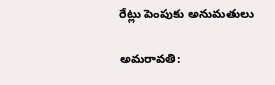రేట్లు పెంపుకు అనుమతులు

అమరావతి: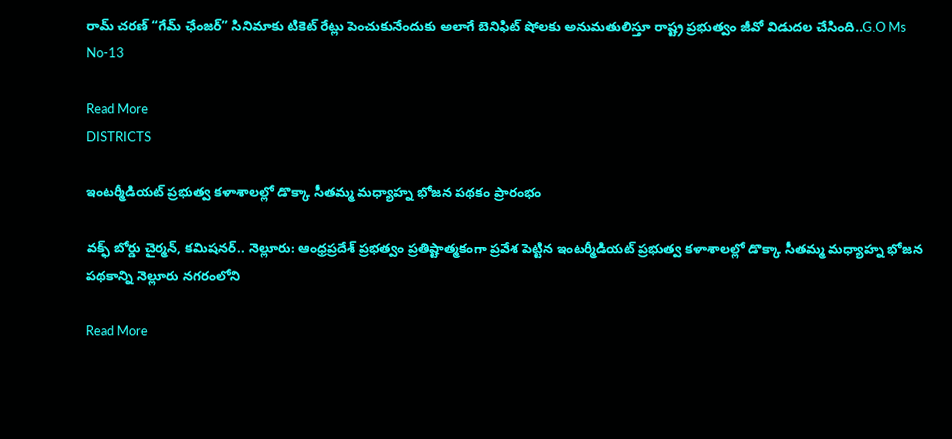రామ్ చరణ్ “గేమ్ ఛేంజర్” సినిమాకు టికెట్ రేట్లు పెంచుకునేందుకు అలాగే బెనిఫిట్ షోలకు అనుమతులిస్తూ రాష్ట్ర ప్రభుత్వం జీవో విడుదల చేసింది..G.O Ms No-13

Read More
DISTRICTS

ఇంటర్మీడియట్ ప్రభుత్వ కళాశాలల్లో డొక్కా సీతమ్మ మధ్యాహ్న భోజన పథకం ప్రారంభం

వక్ఫ్ బోర్డు చైర్మన్, కమిషనర్.. నెల్లూరు: ఆంధ్రప్రదేశ్ ప్రభత్వం ప్రతిష్టాత్మకంగా ప్రవేశ పెట్టిన ఇంటర్మీడియట్ ప్రభుత్వ కళాశాలల్లో డొక్కా సీతమ్మ మధ్యాహ్న భోజన పథకాన్ని నెల్లూరు నగరంలోని

Read More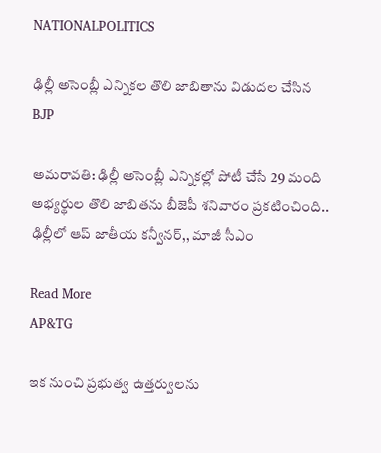NATIONALPOLITICS

ఢిల్లీ అసెంబ్లీ ఎన్నికల తొలి జాబితాను విడుదల చేసిన BJP

అమరావతి: ఢిల్లీ అసెంబ్లీ ఎన్నికల్లో పోటీ చేసే 29 మంది అభ్యర్థుల తొలి జాబితను బీజెపీ శనివారం ప్రకటించింది.. ఢిల్లీలో ఆప్‌ జాతీయ కన్వీనర్‌,, మాజీ సీఎం

Read More
AP&TG

ఇక నుంచి ప్రభుత్వ ఉత్తర్వులను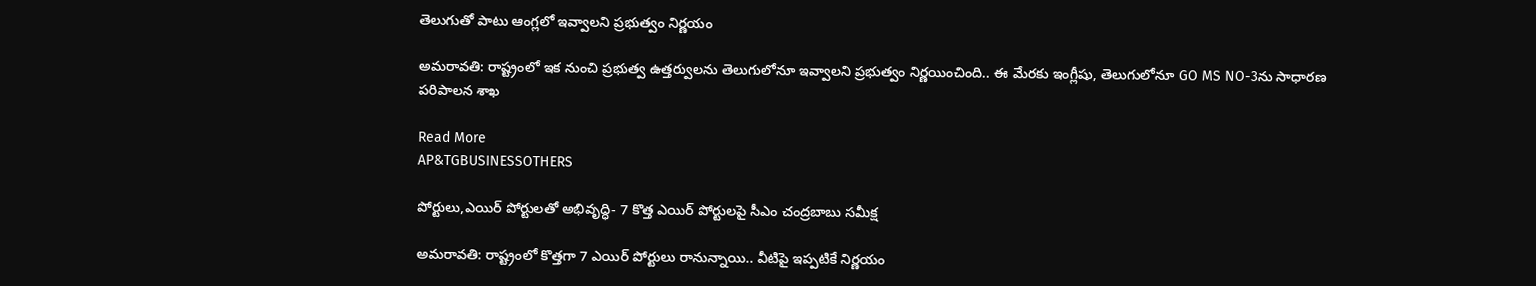తెలుగుతో పాటు ఆంగ్లలో ఇవ్వాలని ప్రభుత్వం నిర్ణయం

అమరావతి: రాష్ట్రంలో ఇక నుంచి ప్రభుత్వ ఉత్తర్వులను తెలుగులోనూ ఇవ్వాలని ప్రభుత్వం నిర్ణయించింది.. ఈ మేరకు ఇంగ్లీషు, తెలుగులోనూ GO MS NO-3ను సాధారణ పరిపాలన శాఖ

Read More
AP&TGBUSINESSOTHERS

పోర్టులు,ఎయిర్ పోర్టులతో అభివృద్ధి- 7 కొత్త ఎయిర్ పోర్టులపై సీఎం చంద్రబాబు సమీక్ష

అమరావతి: రాష్ట్రంలో కొత్తగా 7 ఎయిర్ పోర్టులు రానున్నాయి.. వీటిపై ఇప్పటికే నిర్ణయం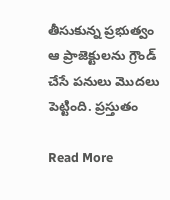తీసుకున్న ప్రభుత్వం ఆ ప్రాజెక్టులను గ్రౌండ్ చేసే పనులు మొదలు పెట్టింది. ప్రస్తుతం

Read More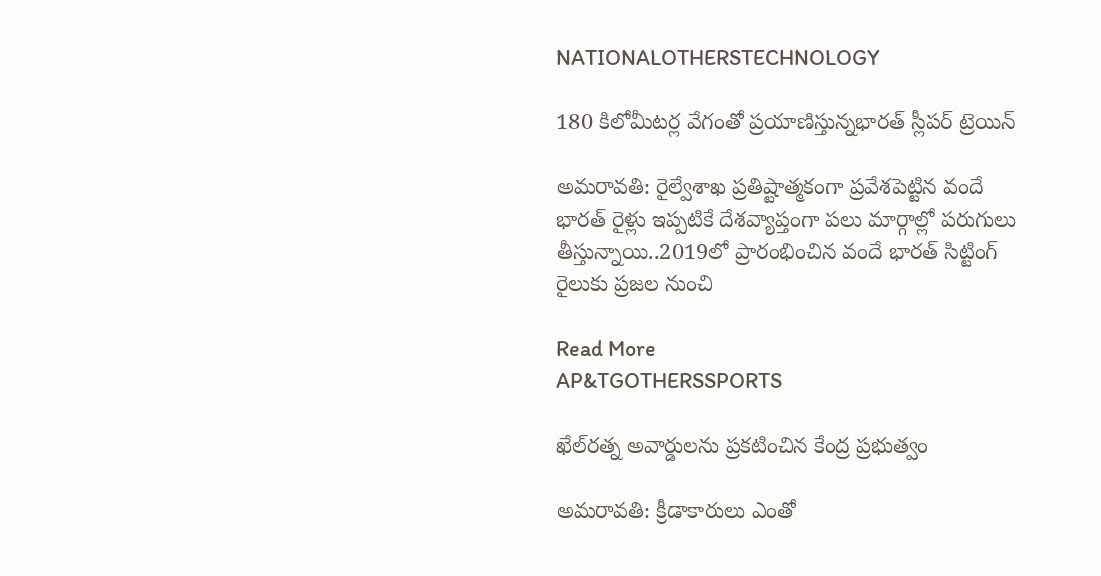NATIONALOTHERSTECHNOLOGY

180 కిలోమీటర్ల వేగంతో ప్రయాణిస్తున్నభారత్‌ స్లీపర్ ట్రెయిన్

అమరావతి: రైల్వేశాఖ ప్రతిష్టాత్మకంగా ప్రవేశపెట్టిన వందే భారత్‌ రైళ్లు ఇప్పటికే దేశవ్యాప్తంగా పలు మార్గాల్లో పరుగులు తీస్తున్నాయి..2019లో ప్రారంభించిన వందే భారత్‌ సిట్టింగ్ రైలుకు ప్రజల నుంచి

Read More
AP&TGOTHERSSPORTS

ఖేల్‌రత్న అవార్డులను ప్రకటించిన కేంద్ర ప్రభుత్వం

అమరావతి: క్రీడాకారులు ఎంతో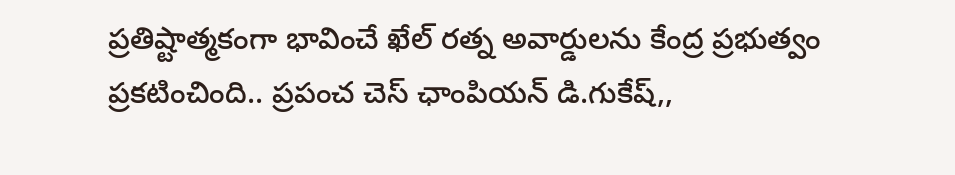ప్రతిష్టాత్మకంగా భావించే ఖేల్ రత్న అవార్డులను కేంద్ర ప్రభుత్వం ప్రకటించింది.. ప్రపంచ చెస్ ఛాంపియన్ డి.గుకేష్,,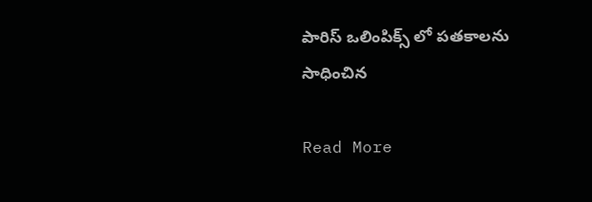పారిస్ ఒలింపిక్స్‌ లో పతకాలను సాధించిన

Read More